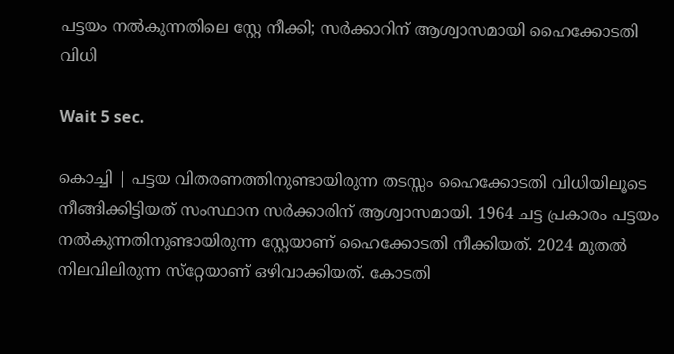പട്ടയം നല്‍കുന്നതിലെ സ്റ്റേ നീക്കി; സര്‍ക്കാറിന് ആശ്വാസമായി ഹൈക്കോടതി വിധി

Wait 5 sec.

കൊച്ചി | പട്ടയ വിതരണത്തിനുണ്ടായിരുന്ന തടസ്സം ഹൈക്കോടതി വിധിയിലൂടെ നീങ്ങിക്കിട്ടിയത് സംസ്ഥാന സര്‍ക്കാരിന് ആശ്വാസമായി. 1964 ചട്ട പ്രകാരം പട്ടയം നല്‍കുന്നതിനുണ്ടായിരുന്ന സ്റ്റേയാണ് ഹൈക്കോടതി നീക്കിയത്. 2024 മുതല്‍ നിലവിലിരുന്ന സ്‌റ്റേയാണ് ഒഴിവാക്കിയത്. കോടതി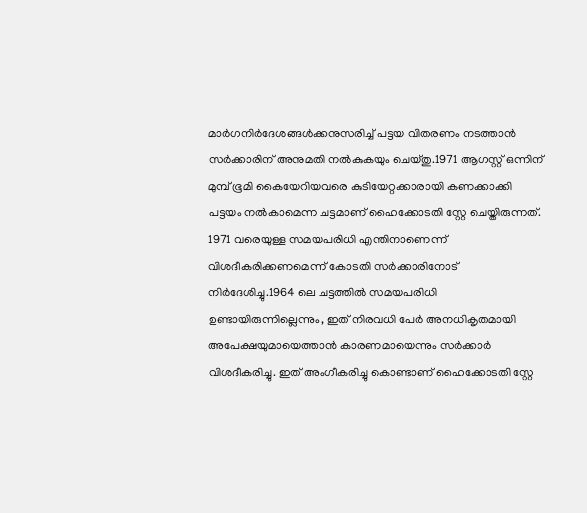മാര്‍ഗനിര്‍ദേശങ്ങള്‍ക്കനുസരിച്ച് പട്ടയ വിതരണം നടത്താന്‍ സര്‍ക്കാരിന് അനുമതി നല്‍കുകയും ചെയ്തു.1971 ആഗസ്റ്റ് ഒന്നിന് മുമ്പ് ഭൂമി കൈയേറിയവരെ കുടിയേറ്റക്കാരായി കണക്കാക്കി പട്ടയം നല്‍കാമെന്ന ചട്ടമാണ് ഹൈക്കോടതി സ്റ്റേ ചെയ്തിരുന്നത്. 1971 വരെയുള്ള സമയപരിധി എന്തിനാണെന്ന് വിശദീകരിക്കണമെന്ന് കോടതി സര്‍ക്കാരിനോട് നിര്‍ദേശിച്ചു.1964 ലെ ചട്ടത്തില്‍ സമയപരിധി ഉണ്ടായിരുന്നില്ലെന്നും, ഇത് നിരവധി പേര്‍ അനധികൃതമായി അപേക്ഷയുമായെത്താന്‍ കാരണമായെന്നും സര്‍ക്കാര്‍ വിശദീകരിച്ചു. ഇത് അംഗീകരിച്ചു കൊണ്ടാണ് ഹൈക്കോടതി സ്റ്റേ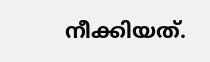നീക്കിയത്.